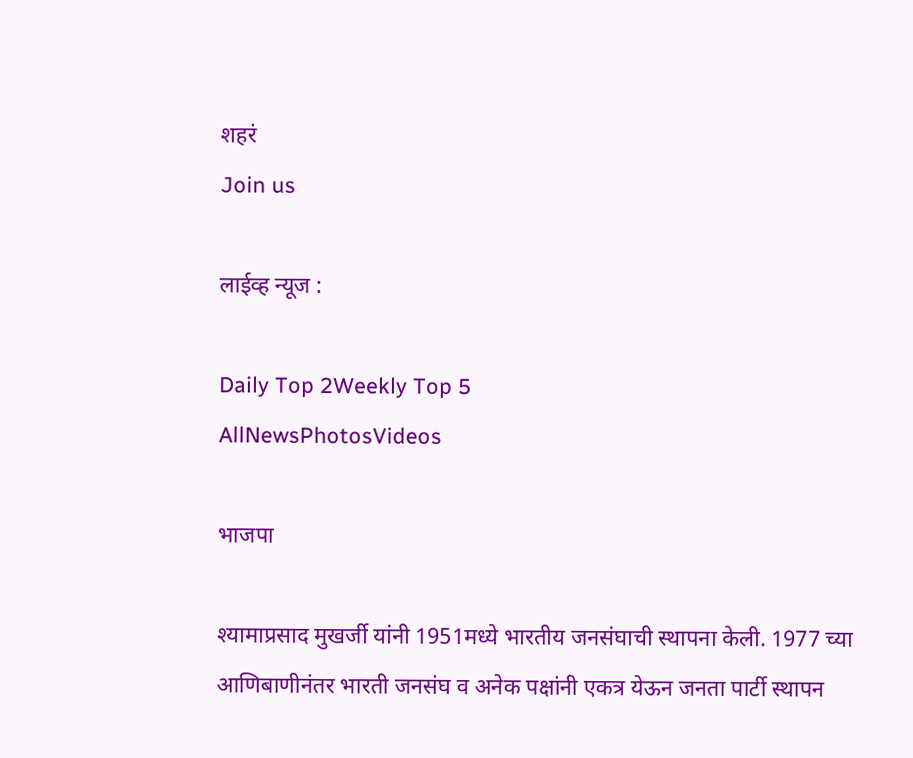शहरं
Join us

लाईव्ह न्यूज :

Daily Top 2Weekly Top 5
AllNewsPhotosVideos

भाजपा

श्यामाप्रसाद मुखर्जी यांनी 1951मध्ये भारतीय जनसंघाची स्थापना केली. 1977 च्या आणिबाणीनंतर भारती जनसंघ व अनेक पक्षांनी एकत्र येऊन जनता पार्टी स्थापन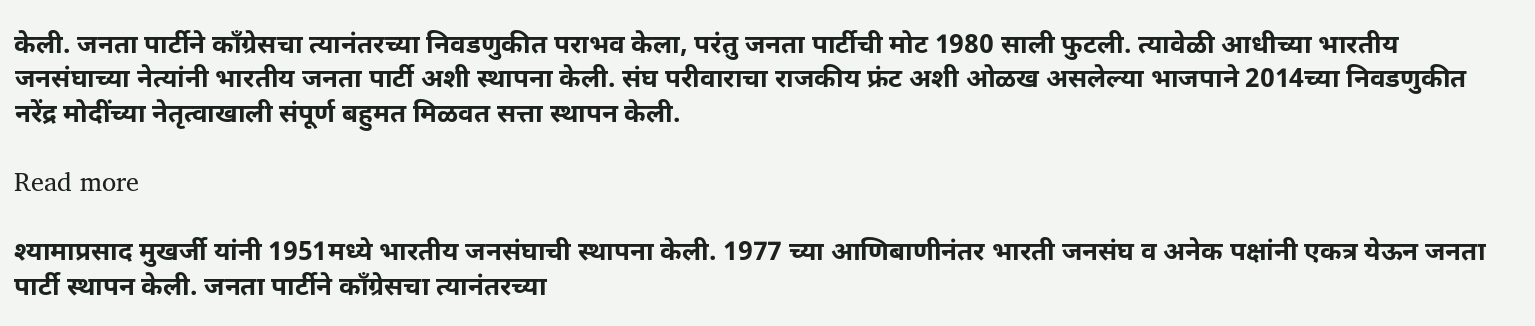केली. जनता पार्टीने काँग्रेसचा त्यानंतरच्या निवडणुकीत पराभव केला, परंतु जनता पार्टीची मोट 1980 साली फुटली. त्यावेळी आधीच्या भारतीय जनसंघाच्या नेत्यांनी भारतीय जनता पार्टी अशी स्थापना केली. संघ परीवाराचा राजकीय फ्रंट अशी ओळख असलेल्या भाजपाने 2014च्या निवडणुकीत नरेंद्र मोदींच्या नेतृत्वाखाली संपूर्ण बहुमत मिळवत सत्ता स्थापन केली.

Read more

श्यामाप्रसाद मुखर्जी यांनी 1951मध्ये भारतीय जनसंघाची स्थापना केली. 1977 च्या आणिबाणीनंतर भारती जनसंघ व अनेक पक्षांनी एकत्र येऊन जनता पार्टी स्थापन केली. जनता पार्टीने काँग्रेसचा त्यानंतरच्या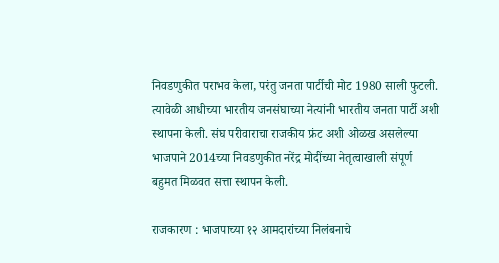निवडणुकीत पराभव केला, परंतु जनता पार्टीची मोट 1980 साली फुटली. त्यावेळी आधीच्या भारतीय जनसंघाच्या नेत्यांनी भारतीय जनता पार्टी अशी स्थापना केली. संघ परीवाराचा राजकीय फ्रंट अशी ओळख असलेल्या भाजपाने 2014च्या निवडणुकीत नरेंद्र मोदींच्या नेतृत्वाखाली संपूर्ण बहुमत मिळवत सत्ता स्थापन केली.

राजकारण : भाजपाच्या १२ आमदारांच्या निलंबनाचे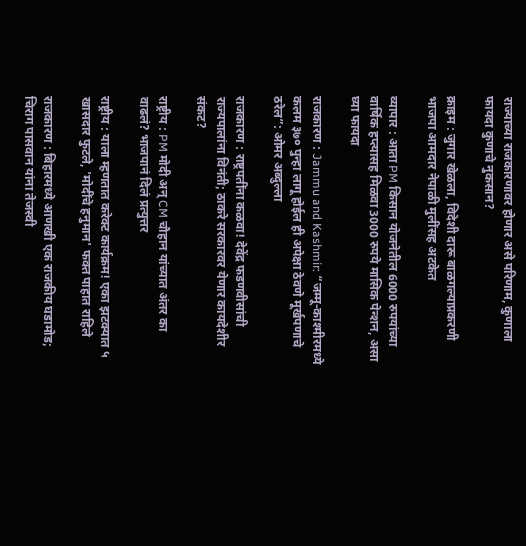राज्याच्या राजकारणावर होणार असे परिणाम, कुणाला फायदा कुणाचे नुकसान?

क्राइम : जुगार खेळला, विदेशी दारू बाळगल्याप्रकरणी भाजपा आमदार नेपाळी मुलींसह अटकेत

व्यापार : आता PM किसान योजनेतील 6000 रुपयांच्या वार्षिक हप्त्यासह मिळवा 3000 रुपये मासिक पेन्शन, असा घ्या फायदा

राजकारण : Jammu and Kashmir: “जम्मू-काश्मीरमध्ये कलम ३७० पुन्हा लागू होईल ही अपेक्षा ठेवणे मूर्खपणाचे ठरेल”: ओमर अब्दुल्ला

राजकारण : राष्ट्रपतींना कळवा! देवेंद्र फडणवीसांची राज्यपालांना विनंती; ठाकरे सरकारवर येणार कायदेशीर संकट?

राष्ट्रीय : PM मोदी अन् CM चौहान यांच्यात अंतर का वाढलं? भाजपानं दिलं प्रत्युत्तर

राष्ट्रीय : याला म्हणतात करेक्ट कार्यक्रम! एका झटक्यात ५ खासदार फुटले, 'मोदींचे हनुमान' फक्त पाहात राहिले

राजकारण : बिहारमध्ये आणखी एक राजकीय घडामोड; चिराग पासवान यांना तेजस्वी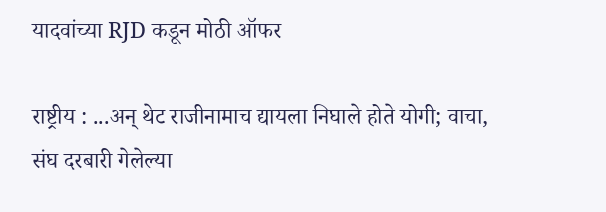यादवांच्या RJD कडून मोठी ऑफर

राष्ट्रीय : ...अन् थेट राजीनामाच द्यायला निघाले होते योगी; वाचा, संघ दरबारी गेलेल्या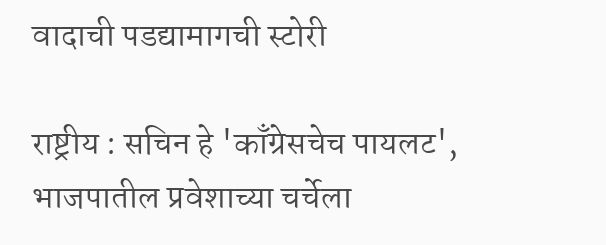वादाची पडद्यामागची स्टोरी

राष्ट्रीय : सचिन हे 'काँग्रेसचेच पायलट', भाजपातील प्रवेशाच्या चर्चेला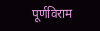पूर्णविराम